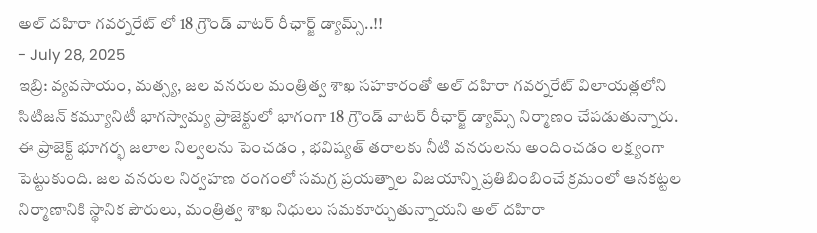అల్ దహిరా గవర్నరేట్ లో 18 గ్రౌండ్ వాటర్ రీఛార్జ్ డ్యామ్స్..!!
- July 28, 2025
ఇబ్రి: వ్యవసాయం, మత్స్య, జల వనరుల మంత్రిత్వ శాఖ సహకారంతో అల్ దహిరా గవర్నరేట్ విలాయత్లలోని సిటిజన్ కమ్యూనిటీ భాగస్వామ్య ప్రాజెక్టులో భాగంగా 18 గ్రౌండ్ వాటర్ రీఛార్జ్ డ్యామ్స్ నిర్మాణం చేపడుతున్నారు. ఈ ప్రాజెక్ట్ భూగర్భ జలాల నిల్వలను పెంచడం , భవిష్యత్ తరాలకు నీటి వనరులను అందించడం లక్ష్యంగా పెట్టుకుంది. జల వనరుల నిర్వహణ రంగంలో సమగ్ర ప్రయత్నాల విజయాన్ని ప్రతిబింబించే క్రమంలో ఆనకట్టల నిర్మాణానికి స్థానిక పౌరులు, మంత్రిత్వ శాఖ నిధులు సమకూర్చుతున్నాయని అల్ దహిరా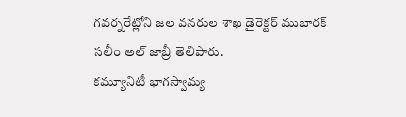గవర్నరేట్లోని జల వనరుల శాఖ డైరెక్టర్ ముబారక్ సలీం అల్ జాబ్రీ తెలిపారు.
కమ్యూనిటీ భాగస్వామ్య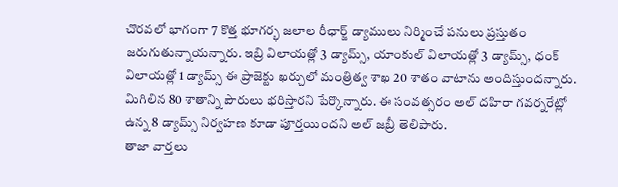చొరవలో భాగంగా 7 కొత్త భూగర్భ జలాల రీఛార్జ్ డ్యాములు నిర్మించే పనులు ప్రస్తుతం జరుగుతున్నాయన్నారు. ఇబ్రి విలాయత్లో 3 డ్యామ్స్, యాంకుల్ విలాయత్లో 3 డ్యామ్స్, ధంక్ విలాయత్లో 1 డ్యామ్స్ ఈ ప్రాజెక్టు ఖర్చులో మంత్రిత్వ శాఖ 20 శాతం వాటాను అందిస్తుందన్నారు. మిగిలిన 80 శాతాన్ని పౌరులు భరిస్తారని పేర్కొన్నారు. ఈ సంవత్సరం అల్ దహిరా గవర్నరేట్లో ఉన్న 8 డ్యామ్స్ నిర్వహణ కూడా పూర్తయిందని అల్ జబ్రీ తెలిపారు.
తాజా వార్తలు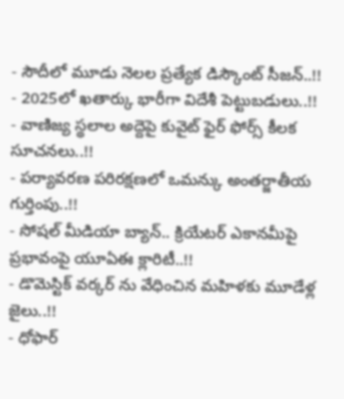- సౌదీలో మూడు నెలల ప్రత్యేక డిస్కౌంట్ సీజన్..!!
- 2025లో ఖతార్కు భారీగా విదేశీ పెట్టుబడులు..!!
- వాణిజ్య స్థలాల అద్దెపై కువైట్ ఫైర్ ఫోర్స్ కీలక సూచనలు..!!
- పర్యావరణ పరిరక్షణలో ఒమన్కు అంతర్జాతీయ గుర్తింపు..!!
- సోషల్ మీడియా బ్యాన్.. క్రియేటర్ ఎకానమీపై ప్రభావంపై యూఏఈ క్లారిటీ..!!
- డొమెస్టిక్ వర్కర్ ను వేధించిన మహిళకు మూడేళ్ల జైలు..!!
- ధోఫార్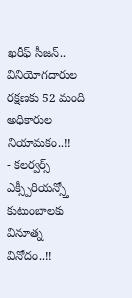ఖరీఫ్ సీజన్.. వినియోగదారుల రక్షణకు 52 మంది అధికారుల నియామకం..!!
- కలర్వర్స్ ఎక్స్పీరియన్స్తో కుటుంబాలకు వినూత్న వినోదం..!!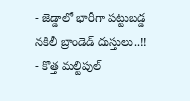- జెడ్డాలో భారీగా పట్టుబడ్డ నకిలీ బ్రాండెడ్ దుస్తులు..!!
- కొత్త మల్టిపుల్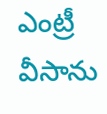ఎంట్రీ వీసాను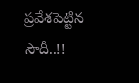ప్రవేశపెట్టిన సౌదీ..!!